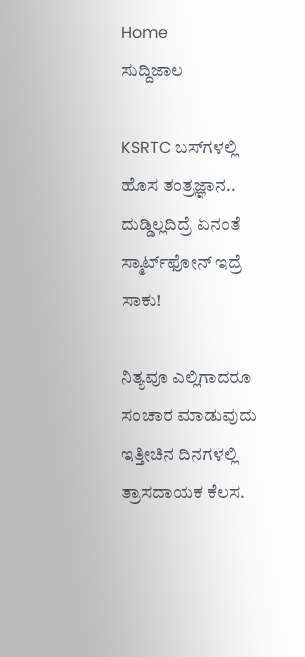Home
ಸುದ್ದಿಜಾಲ

KSRTC ಬಸ್‌ಗಳಲ್ಲಿ ಹೊಸ ತಂತ್ರಜ್ಞಾನ.. ದುಡ್ಡಿಲ್ಲದಿದ್ರೆ ಏನಂತೆ ಸ್ಮಾರ್ಟ್‌ಫೋನ್ ಇದ್ರೆ ಸಾಕು!

ನಿತ್ಯವೂ ಎಲ್ಲಿಗಾದರೂ ಸಂಚಾರ ಮಾಡುವುದು ಇತ್ತೀಚಿನ ದಿನಗಳಲ್ಲಿ ತ್ರಾಸದಾಯಕ ಕೆಲಸ.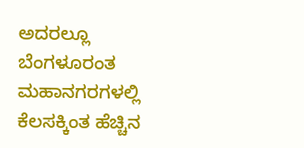ಅದರಲ್ಲೂ ಬೆಂಗಳೂರಂತ ಮಹಾನಗರಗಳಲ್ಲಿ ಕೆಲಸಕ್ಕಿಂತ ಹೆಚ್ಚಿನ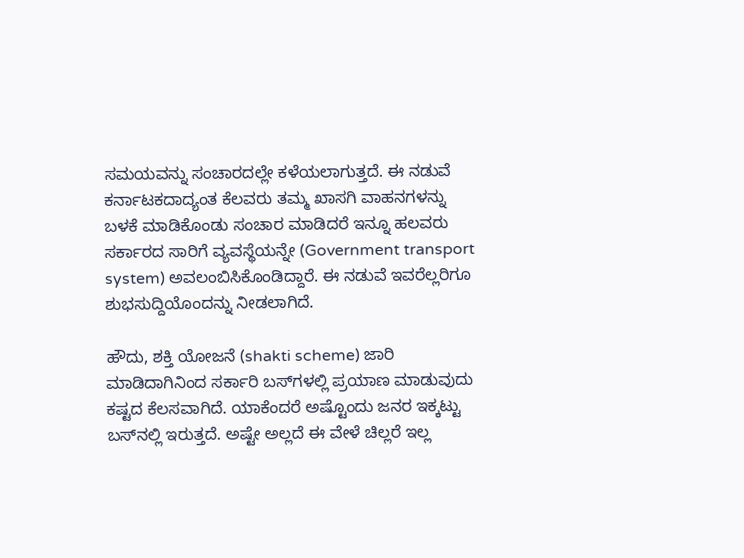ಸಮಯವನ್ನು ಸಂಚಾರದಲ್ಲೇ ಕಳೆಯಲಾಗುತ್ತದೆ. ಈ ನಡುವೆ ಕರ್ನಾಟಕದಾದ್ಯಂತ ಕೆಲವರು ತಮ್ಮ ಖಾಸಗಿ ವಾಹನಗಳನ್ನು ಬಳಕೆ ಮಾಡಿಕೊಂಡು ಸಂಚಾರ ಮಾಡಿದರೆ ಇನ್ನೂ ಹಲವರು ಸರ್ಕಾರದ ಸಾರಿಗೆ ವ್ಯವಸ್ಥೆಯನ್ನೇ (Government transport system) ಅವಲಂಬಿಸಿಕೊಂಡಿದ್ದಾರೆ. ಈ ನಡುವೆ ಇವರೆಲ್ಲರಿಗೂ ಶುಭಸುದ್ದಿಯೊಂದನ್ನು ನೀಡಲಾಗಿದೆ.

ಹೌದು, ಶಕ್ತಿ ಯೋಜನೆ (shakti scheme) ಜಾರಿ ಮಾಡಿದಾಗಿನಿಂದ ಸರ್ಕಾರಿ ಬಸ್‌ಗಳಲ್ಲಿ ಪ್ರಯಾಣ ಮಾಡುವುದು ಕಷ್ಟದ ಕೆಲಸವಾಗಿದೆ. ಯಾಕೆಂದರೆ ಅಷ್ಟೊಂದು ಜನರ ಇಕ್ಕಟ್ಟು ಬಸ್‌ನಲ್ಲಿ ಇರುತ್ತದೆ. ಅಷ್ಟೇ ಅಲ್ಲದೆ ಈ ವೇಳೆ ಚಿಲ್ಲರೆ ಇಲ್ಲ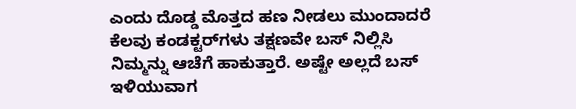ಎಂದು ದೊಡ್ಡ ಮೊತ್ತದ ಹಣ ನೀಡಲು ಮುಂದಾದರೆ ಕೆಲವು ಕಂಡಕ್ಟರ್‌ಗಳು ತಕ್ಷಣವೇ ಬಸ್‌ ನಿಲ್ಲಿಸಿ ನಿಮ್ಮನ್ನು ಆಚೆಗೆ ಹಾಕುತ್ತಾರೆ. ಅಷ್ಟೇ ಅಲ್ಲದೆ ಬಸ್‌ ಇಳಿಯುವಾಗ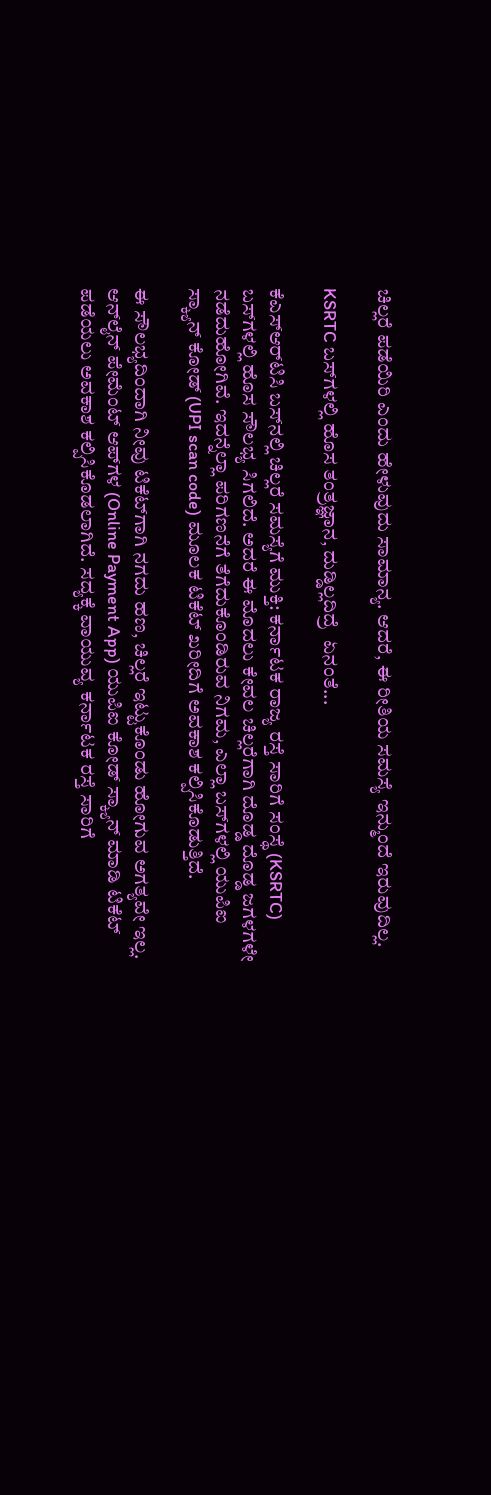ಚಿಲ್ಲರೆ ಪಡೆಯಿರಿ ಎಂದು ಹೇಳುವುದು ಸಾಮಾನ್ಯ. ಆದರೆ, ಈ ರೀತಿಯ ಸಮಸ್ಯೆ ಇನ್ಮುಂದೆ ಇರುವುದಿಲ್ಲ.

KSRTC ಬಸ್‌ಗಳಲ್ಲಿ ಹೊಸ ತಂತ್ರಜ್ಞಾನ, ದುಡ್ಡಿಲ್ಲದಿದ್ರೆ  ಏನಂತೆ...

ಕೆಎಸ್‌ಆರ್‌ಟಿಸಿ ಬಸ್‌ನಲ್ಲಿ ಚಿಲ್ಲರೆ ಸಮಸ್ಯೆಗೆ ಮುಕ್ತಿ: ಕರ್ನಾಟಕ ರಾಜ್ಯ ರಸ್ತೆ ಸಾರಿಗೆ ಸಂಸ್ಥೆ (KSRTC) ಬಸ್‌ಗಳಲ್ಲಿ ಹೊಸ ಸೌಲಭ್ಯ ಸಿಗಲಿದೆ. ಅದರೆ ಈ ಮೊದಲು ಕೇವಲ ಚಿಲ್ಲರೆಗಾಗಿ ದೊಡ್ಡ ದೊಡ್ಡ ಜಗಳಗಳೇ ನಡೆದುಹೋಗಿವೆ. ಇದನ್ನೆಲ್ಲಾ ಪರಿಗಣನೆಗೆ ತೆಗೆದುಕೊಂಡಿರುವ ನಿಗಮ, ಎಲ್ಲಾ ಬಸ್‌ಗಳಲ್ಲಿ ಯುಪಿಐ ಸ್ಕ್ಯಾನ್‌ ಕೋಡ್‌ (UPI scan code) ಮೂಲಕ ಟಿಕೆಟ್‌ ಖರೀದಿಗೆ ಅವಕಾಶ ಕಲ್ಪಿಸಿಕೊಡುತ್ತಿದೆ.

ಈ ಸೌಲಭ್ಯದಿಂದಾಗಿ ನೀವು ಟಿಕೆಟ್‌ಗಾಗಿ ನಗದು ಹಣ, ಚಿಲ್ಲರೆ ಇಟ್ಟುಕೊಂಡು ಹೋಗುವ ಅಗತ್ಯವೇ ಇಲ್ಲ. ಆನ್‌ಲೈನ್‌ ಪೇಮೆಂಟ್‌ ಆಪ್‌ಗಳ (Online Payment App) ಯುಪಿಐ ಕೋಡ್ ಸ್ಕ್ಯಾನ್ ಮಾಡಿ ಟಿಕೆಟ್ ಪಡೆಯಲು ಅವಕಾಶ ಕಲ್ಪಿಸಿಕೊಡಲಾಗಿದೆ. ಸದ್ಯಕ್ಕೆ ವಾಯುವ್ಯ ಕರ್ನಾಟಕ ರಸ್ತೆ ಸಾರಿಗೆ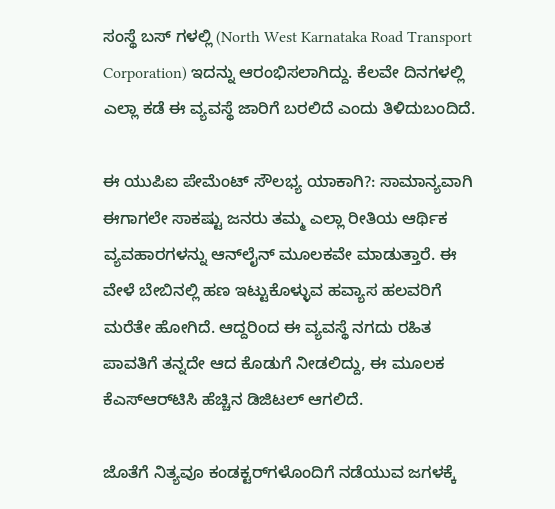ಸಂಸ್ಥೆ ಬಸ್ ಗಳಲ್ಲಿ (North West Karnataka Road Transport Corporation) ಇದನ್ನು ಆರಂಭಿಸಲಾಗಿದ್ದು. ಕೆಲವೇ ದಿನಗಳಲ್ಲಿ ಎಲ್ಲಾ ಕಡೆ ಈ ವ್ಯವಸ್ಥೆ ಜಾರಿಗೆ ಬರಲಿದೆ ಎಂದು ತಿಳಿದುಬಂದಿದೆ.

ಈ ಯುಪಿಐ ಪೇಮೆಂಟ್ ಸೌಲಭ್ಯ ಯಾಕಾಗಿ?: ಸಾಮಾನ್ಯವಾಗಿ ಈಗಾಗಲೇ ಸಾಕಷ್ಟು ಜನರು ತಮ್ಮ ಎಲ್ಲಾ ರೀತಿಯ ಆರ್ಥಿಕ ವ್ಯವಹಾರಗಳನ್ನು ಆನ್‌ಲೈನ್‌ ಮೂಲಕವೇ ಮಾಡುತ್ತಾರೆ. ಈ ವೇಳೆ ಬೇಬಿನಲ್ಲಿ ಹಣ ಇಟ್ಟುಕೊಳ್ಳುವ ಹವ್ಯಾಸ ಹಲವರಿಗೆ ಮರೆತೇ ಹೋಗಿದೆ. ಆದ್ದರಿಂದ ಈ ವ್ಯವಸ್ಥೆ ನಗದು ರಹಿತ ಪಾವತಿಗೆ ತನ್ನದೇ ಆದ ಕೊಡುಗೆ ನೀಡಲಿದ್ದು, ಈ ಮೂಲಕ ಕೆಎಸ್‌ಆರ್‌ಟಿಸಿ ಹೆಚ್ಚಿನ ಡಿಜಿಟಲ್‌ ಆಗಲಿದೆ.

ಜೊತೆಗೆ ನಿತ್ಯವೂ ಕಂಡಕ್ಟರ್‌ಗಳೊಂದಿಗೆ ನಡೆಯುವ ಜಗಳಕ್ಕೆ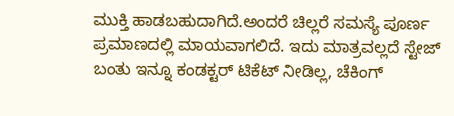ಮುಕ್ತಿ ಹಾಡಬಹುದಾಗಿದೆ.ಅಂದರೆ ಚಿಲ್ಲರೆ ಸಮಸ್ಯೆ ಪೂರ್ಣ ಪ್ರಮಾಣದಲ್ಲಿ ಮಾಯವಾಗಲಿದೆ. ಇದು ಮಾತ್ರವಲ್ಲದೆ ಸ್ಟೇಜ್ ಬಂತು ಇನ್ನೂ ಕಂಡಕ್ಟರ್ ಟಿಕೆಟ್ ನೀಡಿಲ್ಲ, ಚೆಕಿಂಗ್‌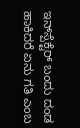ಇನ್‌ಸ್ಪೆಕ್ಟೆರ್‌ ಬಂದು ದಂಡ ಹಾಕಿದರೆ ಏನು ಗತಿ ಎಂಬ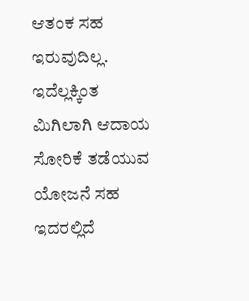ಆತಂಕ ಸಹ ಇರುವುದಿಲ್ಲ. ಇದೆಲ್ಲಕ್ಕಿಂತ ಮಿಗಿಲಾಗಿ ಆದಾಯ ಸೋರಿಕೆ ತಡೆಯುವ ಯೋಜನೆ ಸಹ ಇದರಲ್ಲಿದೆ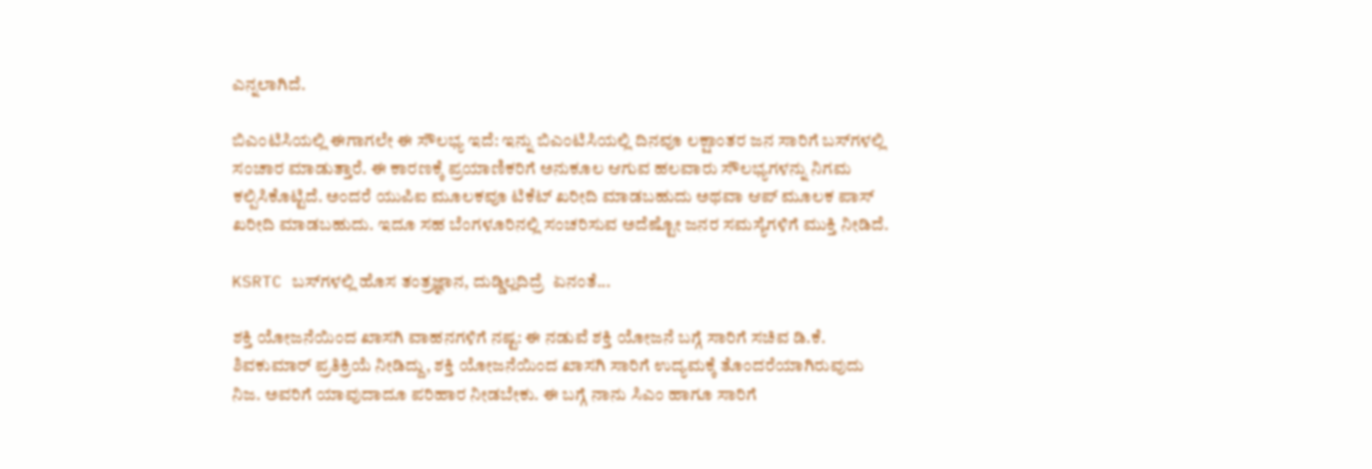ಎನ್ನಲಾಗಿದೆ.

ಬಿಎಂಟಿಸಿಯಲ್ಲಿ ಈಗಾಗಲೇ ಈ ಸೌಲಭ್ಯ ಇದೆ: ಇನ್ನು ಬಿಎಂಟಿಸಿಯಲ್ಲಿ ದಿನವೂ ಲಕ್ಷಾಂತರ ಜನ ಸಾರಿಗೆ ಬಸ್‌ಗಳಲ್ಲಿ ಸಂಚಾರ ಮಾಡುತ್ತಾರೆ. ಈ ಕಾರಣಕ್ಕೆ ಪ್ರಯಾಣಿಕರಿಗೆ ಅನುಕೂಲ ಆಗುವ ಹಲವಾರು ಸೌಲಭ್ಯಗಳನ್ನು ನಿಗಮ ಕಲ್ಪಿಸಿಕೊಟ್ಟಿದೆ. ಅಂದರೆ ಯುಪಿಐ ಮೂಲಕವೂ ಟಿಕೆಟ್‌ ಖರೀದಿ ಮಾಡಬಹುದು ಅಥವಾ ಆಪ್‌ ಮೂಲಕ ಪಾಸ್ ಖರೀದಿ ಮಾಡಬಹುದು. ಇದೂ ಸಹ ಬೆಂಗಳೂರಿನಲ್ಲಿ ಸಂಚರಿಸುವ ಅದೆಷ್ಟೋ ಜನರ ಸಮಸ್ಯೆಗಳಿಗೆ ಮುಕ್ತಿ ನೀಡಿದೆ.

KSRTC ಬಸ್‌ಗಳಲ್ಲಿ ಹೊಸ ತಂತ್ರಜ್ಞಾನ, ದುಡ್ಡಿಲ್ಲದಿದ್ರೆ  ಏನಂತೆ...

ಶಕ್ತಿ ಯೋಜನೆಯಿಂದ ಖಾಸಗಿ ವಾಹನಗಳಿಗೆ ನಷ್ಟ: ಈ ನಡುವೆ ಶಕ್ತಿ ಯೋಜನೆ ಬಗ್ಗೆ ಸಾರಿಗೆ ಸಚಿವ ಡಿ.ಕೆ. ಶಿವಕುಮಾರ್‌ ಪ್ರತಿಕ್ರಿಯೆ ನೀಡಿದ್ದು, ಶಕ್ತಿ ಯೋಜನೆಯಿಂದ ಖಾಸಗಿ ಸಾರಿಗೆ ಉದ್ಯಮಕ್ಕೆ ತೊಂದರೆಯಾಗಿರುವುದು ನಿಜ. ಅವರಿಗೆ ಯಾವುದಾದೂ ಪರಿಹಾರ ನೀಡಬೇಕು. ಈ ಬಗ್ಗೆ ನಾನು ಸಿಎಂ ಹಾಗೂ ಸಾರಿಗೆ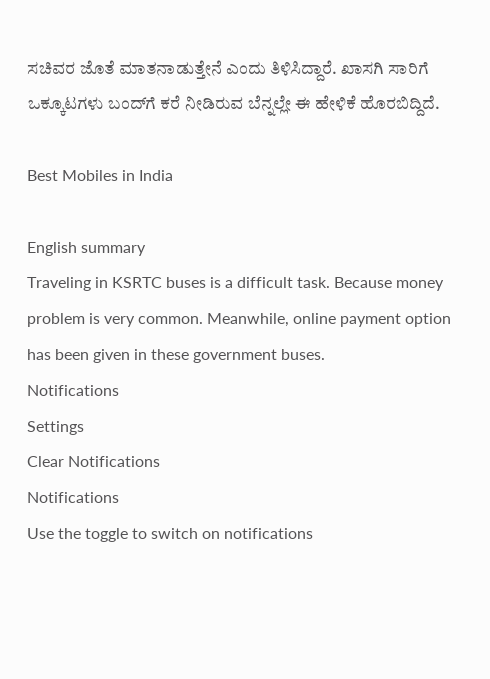ಸಚಿವರ ಜೊತೆ ಮಾತನಾಡುತ್ತೇನೆ ಎಂದು ತಿಳಿಸಿದ್ದಾರೆ. ಖಾಸಗಿ ಸಾರಿಗೆ ಒಕ್ಕೂಟಗಳು ಬಂದ್‌ಗೆ ಕರೆ ನೀಡಿರುವ ಬೆನ್ನಲ್ಲೇ ಈ ಹೇಳಿಕೆ ಹೊರಬಿದ್ದಿದೆ.

Best Mobiles in India

English summary
Traveling in KSRTC buses is a difficult task. Because money problem is very common. Meanwhile, online payment option has been given in these government buses.
Notifications
Settings
Clear Notifications
Notifications
Use the toggle to switch on notifications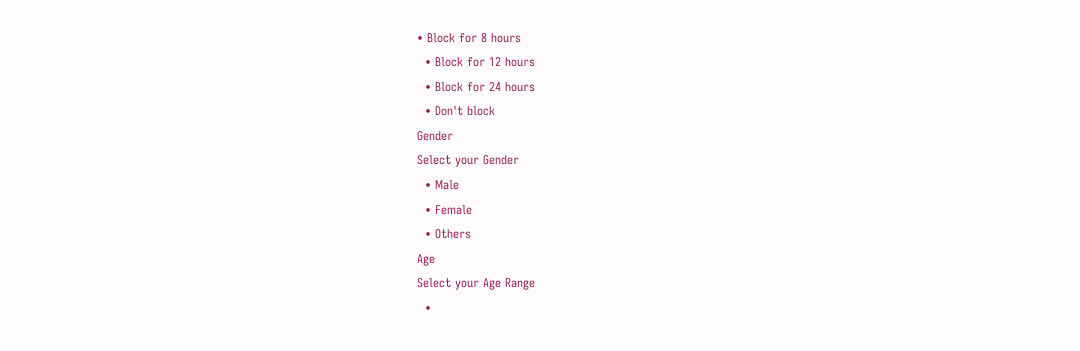• Block for 8 hours
  • Block for 12 hours
  • Block for 24 hours
  • Don't block
Gender
Select your Gender
  • Male
  • Female
  • Others
Age
Select your Age Range
  •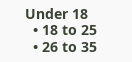Under 18
  • 18 to 25
  • 26 to 35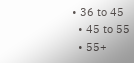• 36 to 45
  • 45 to 55
  • 55+